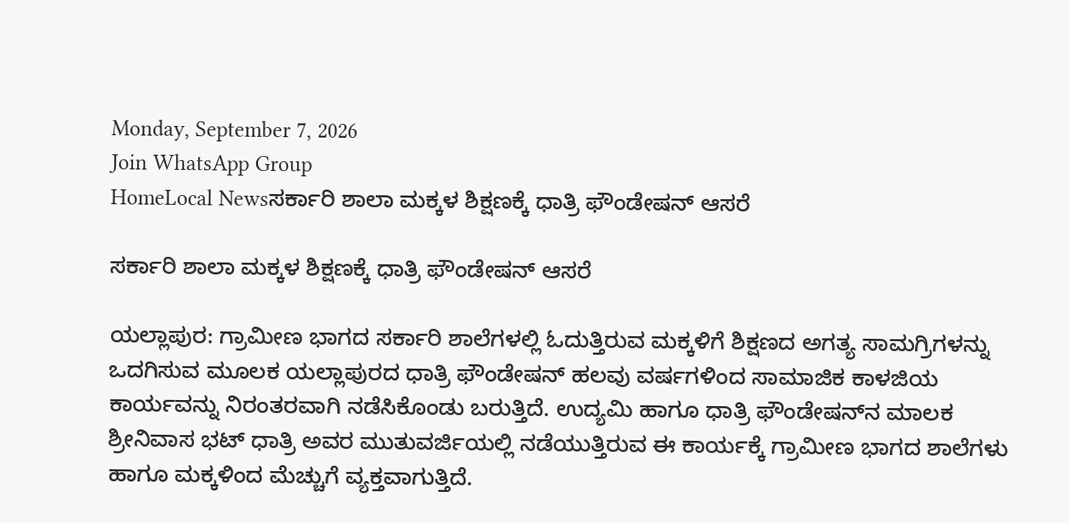Monday, September 7, 2026
Join WhatsApp Group
HomeLocal Newsಸರ್ಕಾರಿ ಶಾಲಾ ಮಕ್ಕಳ ಶಿಕ್ಷಣಕ್ಕೆ ಧಾತ್ರಿ ಫೌಂಡೇಷನ್‌ ಆಸರೆ

ಸರ್ಕಾರಿ ಶಾಲಾ ಮಕ್ಕಳ ಶಿಕ್ಷಣಕ್ಕೆ ಧಾತ್ರಿ ಫೌಂಡೇಷನ್‌ ಆಸರೆ

ಯಲ್ಲಾಪುರ: ಗ್ರಾಮೀಣ ಭಾಗದ ಸರ್ಕಾರಿ ಶಾಲೆಗಳಲ್ಲಿ ಓದುತ್ತಿರುವ ಮಕ್ಕಳಿಗೆ ಶಿಕ್ಷಣದ ಅಗತ್ಯ ಸಾಮಗ್ರಿಗಳನ್ನು ಒದಗಿಸುವ ಮೂಲಕ ಯಲ್ಲಾಪುರದ ಧಾತ್ರಿ ಫೌಂಡೇಷನ್‌ ಹಲವು ವರ್ಷಗಳಿಂದ ಸಾಮಾಜಿಕ ಕಾಳಜಿಯ ಕಾರ್ಯವನ್ನು ನಿರಂತರವಾಗಿ ನಡೆಸಿಕೊಂಡು ಬರುತ್ತಿದೆ. ಉದ್ಯಮಿ ಹಾಗೂ ಧಾತ್ರಿ ಫೌಂಡೇಷನ್‌ನ ಮಾಲಕ ಶ್ರೀನಿವಾಸ ಭಟ್‌ ಧಾತ್ರಿ ಅವರ ಮುತುವರ್ಜಿಯಲ್ಲಿ ನಡೆಯುತ್ತಿರುವ ಈ ಕಾರ್ಯಕ್ಕೆ ಗ್ರಾಮೀಣ ಭಾಗದ ಶಾಲೆಗಳು ಹಾಗೂ ಮಕ್ಕಳಿಂದ ಮೆಚ್ಚುಗೆ ವ್ಯಕ್ತವಾಗುತ್ತಿದೆ.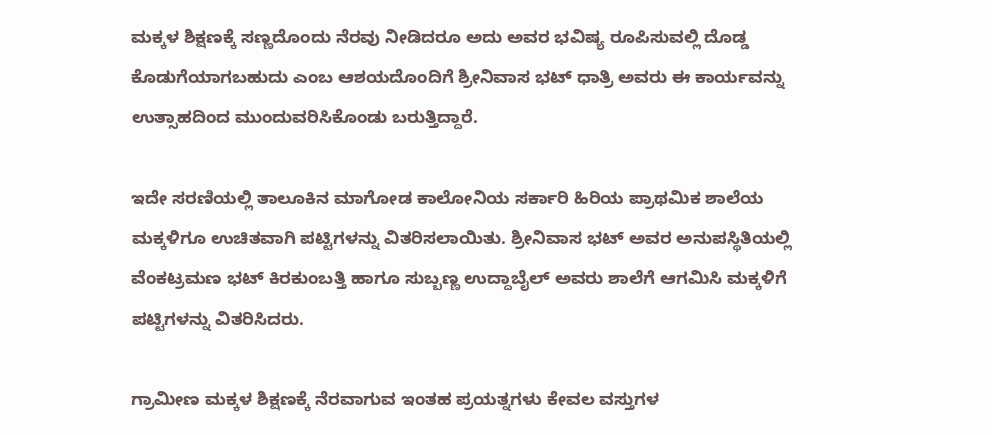ಮಕ್ಕಳ ಶಿಕ್ಷಣಕ್ಕೆ ಸಣ್ಣದೊಂದು ನೆರವು ನೀಡಿದರೂ ಅದು ಅವರ ಭವಿಷ್ಯ ರೂಪಿಸುವಲ್ಲಿ ದೊಡ್ಡ ಕೊಡುಗೆಯಾಗಬಹುದು ಎಂಬ ಆಶಯದೊಂದಿಗೆ ಶ್ರೀನಿವಾಸ ಭಟ್‌ ಧಾತ್ರಿ ಅವರು ಈ ಕಾರ್ಯವನ್ನು ಉತ್ಸಾಹದಿಂದ ಮುಂದುವರಿಸಿಕೊಂಡು ಬರುತ್ತಿದ್ದಾರೆ.

ಇದೇ ಸರಣಿಯಲ್ಲಿ ತಾಲೂಕಿನ ಮಾಗೋಡ ಕಾಲೋನಿಯ ಸರ್ಕಾರಿ ಹಿರಿಯ ಪ್ರಾಥಮಿಕ ಶಾಲೆಯ ಮಕ್ಕಳಿಗೂ ಉಚಿತವಾಗಿ ಪಟ್ಟಿಗಳನ್ನು ವಿತರಿಸಲಾಯಿತು. ಶ್ರೀನಿವಾಸ ಭಟ್‌ ಅವರ ಅನುಪಸ್ಥಿತಿಯಲ್ಲಿ ವೆಂಕಟ್ರಮಣ ಭಟ್‌ ಕಿರಕುಂಬತ್ತಿ ಹಾಗೂ ಸುಬ್ಬಣ್ಣ ಉದ್ದಾಬೈಲ್‌ ಅವರು ಶಾಲೆಗೆ ಆಗಮಿಸಿ ಮಕ್ಕಳಿಗೆ ಪಟ್ಟಿಗಳನ್ನು ವಿತರಿಸಿದರು.

ಗ್ರಾಮೀಣ ಮಕ್ಕಳ ಶಿಕ್ಷಣಕ್ಕೆ ನೆರವಾಗುವ ಇಂತಹ ಪ್ರಯತ್ನಗಳು ಕೇವಲ ವಸ್ತುಗಳ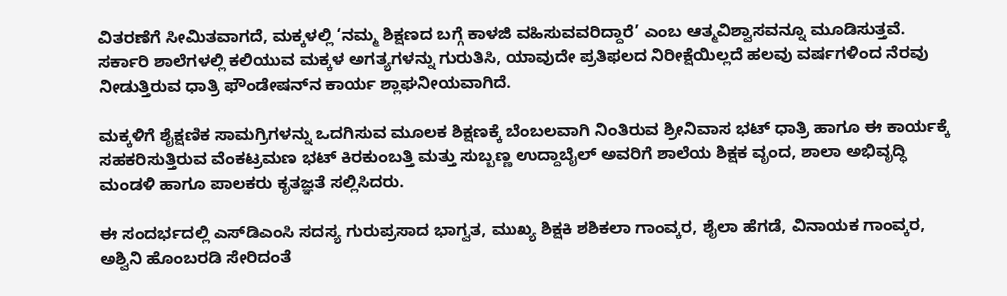ವಿತರಣೆಗೆ ಸೀಮಿತವಾಗದೆ, ಮಕ್ಕಳಲ್ಲಿ ‘ನಮ್ಮ ಶಿಕ್ಷಣದ ಬಗ್ಗೆ ಕಾಳಜಿ ವಹಿಸುವವರಿದ್ದಾರೆ’ ಎಂಬ ಆತ್ಮವಿಶ್ವಾಸವನ್ನೂ ಮೂಡಿಸುತ್ತವೆ. ಸರ್ಕಾರಿ ಶಾಲೆಗಳಲ್ಲಿ ಕಲಿಯುವ ಮಕ್ಕಳ ಅಗತ್ಯಗಳನ್ನು ಗುರುತಿಸಿ, ಯಾವುದೇ ಪ್ರತಿಫಲದ ನಿರೀಕ್ಷೆಯಿಲ್ಲದೆ ಹಲವು ವರ್ಷಗಳಿಂದ ನೆರವು ನೀಡುತ್ತಿರುವ ಧಾತ್ರಿ ಫೌಂಡೇಷನ್‌ನ ಕಾರ್ಯ ಶ್ಲಾಘನೀಯವಾಗಿದೆ.

ಮಕ್ಕಳಿಗೆ ಶೈಕ್ಷಣಿಕ ಸಾಮಗ್ರಿಗಳನ್ನು ಒದಗಿಸುವ ಮೂಲಕ ಶಿಕ್ಷಣಕ್ಕೆ ಬೆಂಬಲವಾಗಿ ನಿಂತಿರುವ ಶ್ರೀನಿವಾಸ ಭಟ್‌ ಧಾತ್ರಿ ಹಾಗೂ ಈ ಕಾರ್ಯಕ್ಕೆ ಸಹಕರಿಸುತ್ತಿರುವ ವೆಂಕಟ್ರಮಣ ಭಟ್‌ ಕಿರಕುಂಬತ್ತಿ ಮತ್ತು ಸುಬ್ಬಣ್ಣ ಉದ್ದಾಬೈಲ್‌ ಅವರಿಗೆ ಶಾಲೆಯ ಶಿಕ್ಷಕ ವೃಂದ, ಶಾಲಾ ಅಭಿವೃದ್ಧಿ ಮಂಡಳಿ ಹಾಗೂ ಪಾಲಕರು ಕೃತಜ್ಞತೆ ಸಲ್ಲಿಸಿದರು.

ಈ ಸಂದರ್ಭದಲ್ಲಿ ಎಸ್‌ಡಿಎಂಸಿ ಸದಸ್ಯ ಗುರುಪ್ರಸಾದ ಭಾಗ್ವತ, ಮುಖ್ಯ ಶಿಕ್ಷಕಿ ಶಶಿಕಲಾ ಗಾಂವ್ಕರ, ಶೈಲಾ ಹೆಗಡೆ, ವಿನಾಯಕ ಗಾಂವ್ಕರ, ಅಶ್ವಿನಿ ಹೊಂಬರಡಿ ಸೇರಿದಂತೆ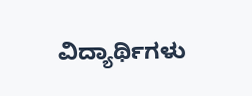ವಿದ್ಯಾರ್ಥಿಗಳು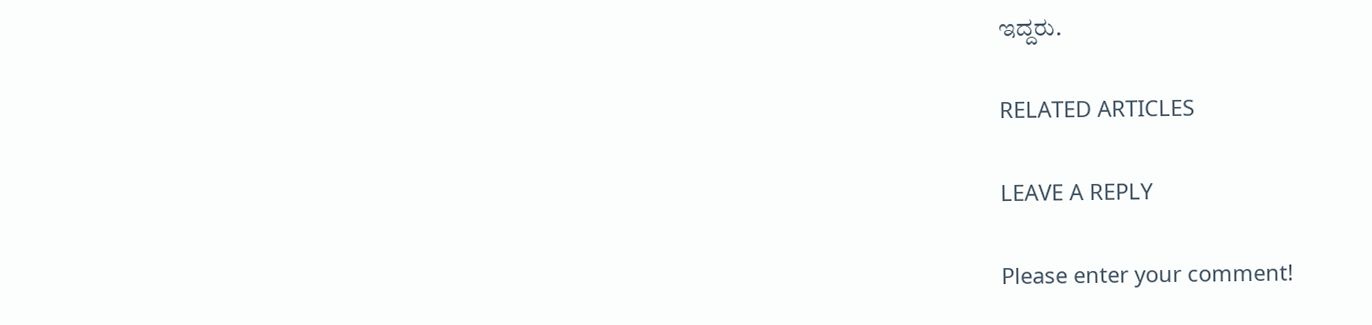ಇದ್ದರು.

RELATED ARTICLES

LEAVE A REPLY

Please enter your comment!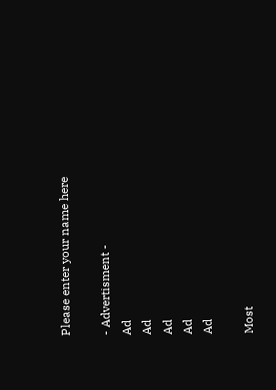Please enter your name here

- Advertisment -
Ad
Ad
Ad
Ad
Ad

Most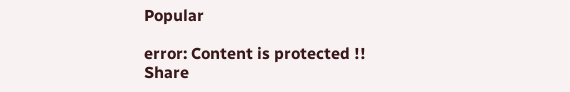Popular

error: Content is protected !!
Share